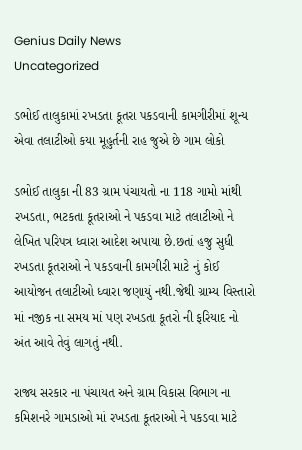Genius Daily News
Uncategorized

ડભોઈ તાલુકામાં રખડતા કૂતરા પકડવાની કામગીરીમાં શૂન્ય એવા તલાટીઓ કયા મૂહુર્તની રાહ જુએ છે ગામ લોકો

ડભોઈ તાલુકા ની 83 ગ્રામ પંચાયતો ના 118 ગામો માંથી રખડતા, ભટકતા કૂતરાઓ ને પકડવા માટે તલાટીઓ ને લેખિત પરિપત્ર ધ્વારા આદેશ અપાયા છે.છતાં હજુ સુધી રખડતા કૂતરાઓ ને પકડવાની કામગીરી માટે નું કોઈ આયોજન તલાટીઓ ધ્વારા જણાયું નથી.જેથી ગ્રામ્ય વિસ્તારો માં નજીક ના સમય માં પણ રખડતા કૂતરો ની ફરિયાદ નો અંત આવે તેવું લાગતું નથી.

રાજ્ય સરકાર ના પંચાયત અને ગ્રામ વિકાસ વિભાગ ના કમિશનરે ગામડાઓ માં રખડતા કૂતરાઓ ને પકડવા માટે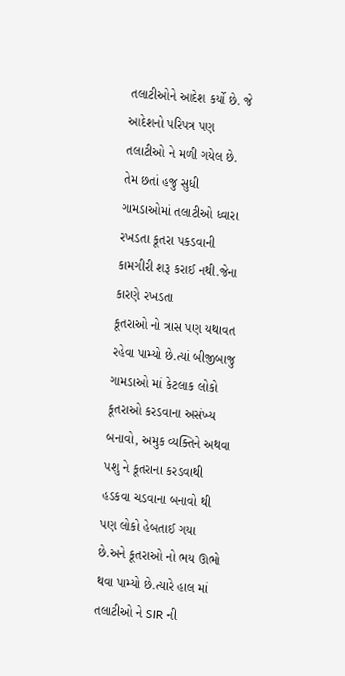તલાટીઓને આદેશ કર્યો છે. જે આદેશનો પરિપત્ર પણ તલાટીઓ ને મળી ગયેલ છે. તેમ છતાં હજુ સુધી ગામડાઓમાં તલાટીઓ ધ્વારા રખડતા કૂતરા પકડવાની કામગીરી શરૂ કરાઈ નથી.જેના કારણે રખડતા
કૂતરાઓ નો ત્રાસ પણ યથાવત રહેવા પામ્યો છે.ત્યાં બીજીબાજુ ગામડાઓ માં કેટલાક લોકો કૂતરાઓ કરડવાના અસંખ્ય બનાવો, અમુક વ્યક્તિને અથવા પશુ ને કૂતરાના કરડવાથી હડકવા ચડવાના બનાવો થી પણ લોકો હેબતાઈ ગયા છે.અને કૂતરાઓ નો ભય ઊભો થવા પામ્યો છે.ત્યારે હાલ માં તલાટીઓ ને SIR ની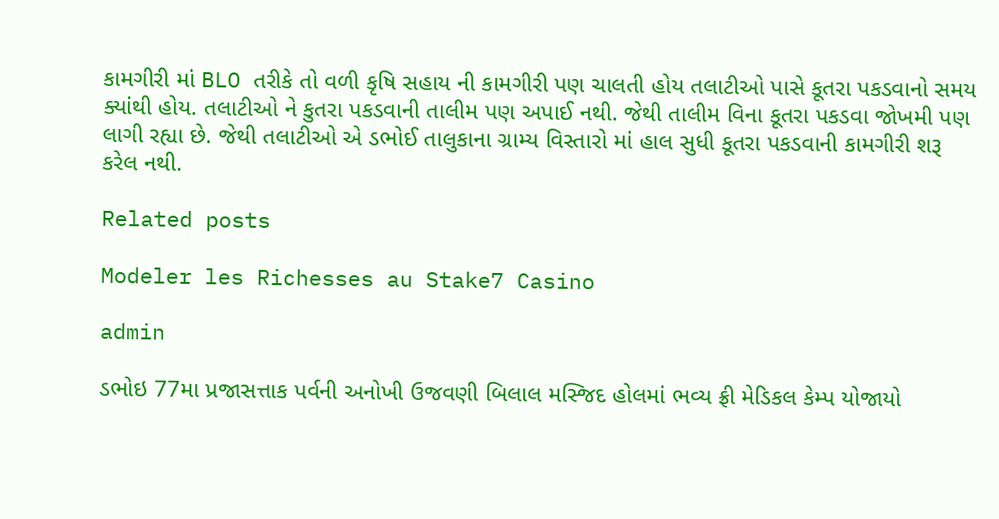કામગીરી માં BLO તરીકે તો વળી કૃષિ સહાય ની કામગીરી પણ ચાલતી હોય તલાટીઓ પાસે કૂતરા પકડવાનો સમય ક્યાંથી હોય. તલાટીઓ ને કુતરા પકડવાની તાલીમ પણ અપાઈ નથી. જેથી તાલીમ વિના કૂતરા પકડવા જોખમી પણ લાગી રહ્યા છે. જેથી તલાટીઓ એ ડભોઈ તાલુકાના ગ્રામ્ય વિસ્તારો માં હાલ સુધી કૂતરા પકડવાની કામગીરી શરૂ કરેલ નથી.

Related posts

Modeler les Richesses au Stake7 Casino

admin

ડભોઇ 77મા પ્રજાસત્તાક પર્વની અનોખી ઉજવણી બિલાલ મસ્જિદ હોલમાં ભવ્ય ફ્રી મેડિકલ કેમ્પ યોજાયો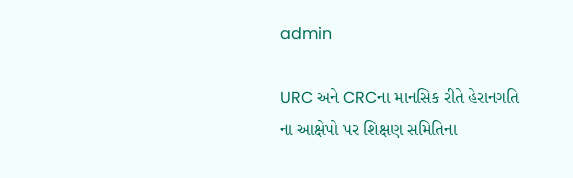admin

URC અને CRCના માનસિક રીતે હેરાનગતિ ના આક્ષેપો પર શિક્ષણ સમિતિના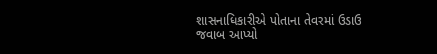શાસનાધિકારીએ પોતાના તેવરમાં ઉડાઉ જવાબ આપ્યો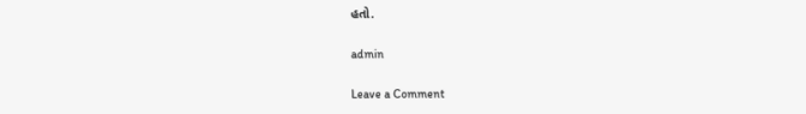હતો.

admin

Leave a Comment